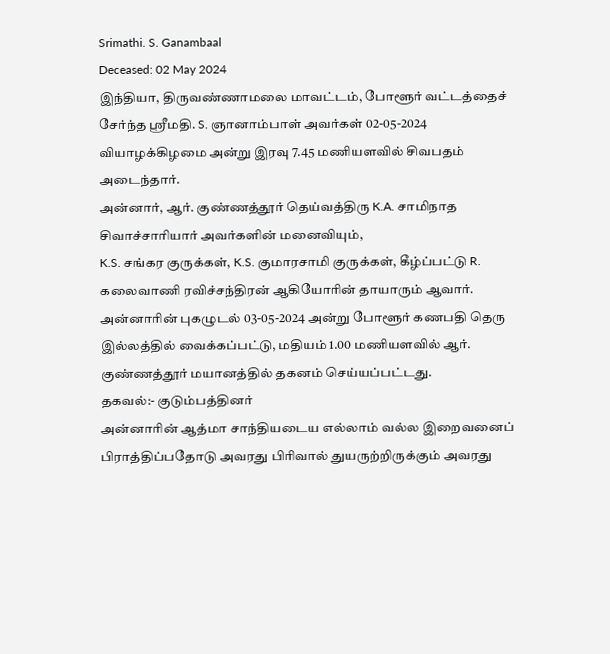Srimathi. S. Ganambaal
Deceased: 02 May 2024
இந்தியா, திருவண்ணாமலை மாவட்டம், போளூர் வட்டத்தைச் சேர்ந்த ஶ்ரீமதி. S. ஞானாம்பாள் அவர்கள் 02-05-2024 வியாழக்கிழமை அன்று இரவு 7.45 மணியளவில் சிவபதம் அடைந்தார்.
அன்னார், ஆர். குண்ணத்தூர் தெய்வத்திரு K.A. சாமிநாத சிவாச்சாரியார் அவர்களின் மனைவியும்,
K.S. சங்கர குருக்கள், K.S. குமாரசாமி குருக்கள், கீழ்ப்பட்டு R. கலைவாணி ரவிச்சந்திரன் ஆகியோரின் தாயாரும் ஆவார்.
அன்னாரின் புகழுடல் 03-05-2024 அன்று போளூர் கணபதி தெரு இல்லத்தில் வைக்கப்பட்டு, மதியம் 1.00 மணியளவில் ஆர். குண்ணத்தூர் மயானத்தில் தகனம் செய்யப்பட்டது.
தகவல்:- குடும்பத்தினர்
அன்னாரின் ஆத்மா சாந்தியடைய எல்லாம் வல்ல இறைவனைப் பிராத்திப்பதோடு அவரது பிரிவால் துயருற்றிருக்கும் அவரது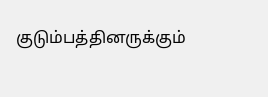குடும்பத்தினருக்கும்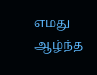எமது ஆழ்ந்த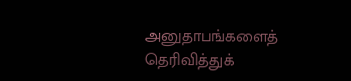அனுதாபங்களைத் தெரிவித்துக்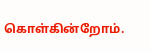கொள்கின்றோம்.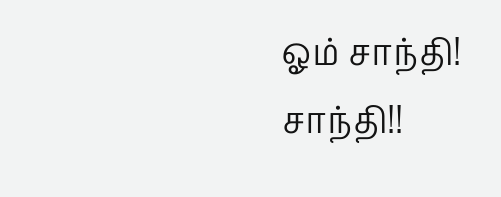ஓம் சாந்தி! சாந்தி!!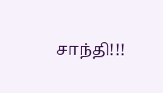சாந்தி!!!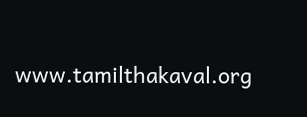www.tamilthakaval.org